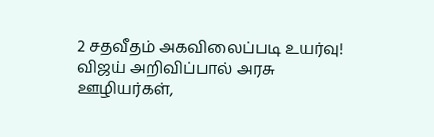2 சதவீதம் அகவிலைப்படி உயர்வு! விஜய் அறிவிப்பால் அரசு ஊழியர்கள்,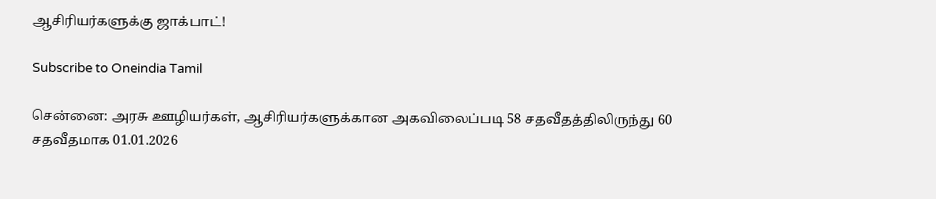ஆசிரியர்களுக்கு ஜாக்பாட்!

Subscribe to Oneindia Tamil

சென்னை: அரசு ஊழியர்கள், ஆசிரியர்களுக்கான அகவிலைப்படி 58 சதவீதத்திலிருந்து 60 சதவீதமாக 01.01.2026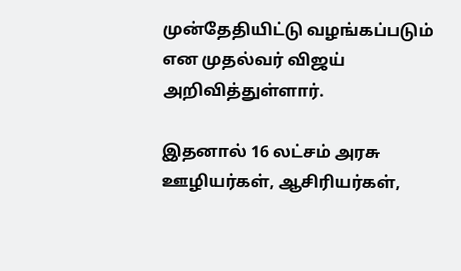முன்தேதியிட்டு வழங்கப்படும் என முதல்வர் விஜய் அறிவித்துள்ளார்.

இதனால் 16 லட்சம் அரசு ஊழியர்கள், ஆசிரியர்கள்,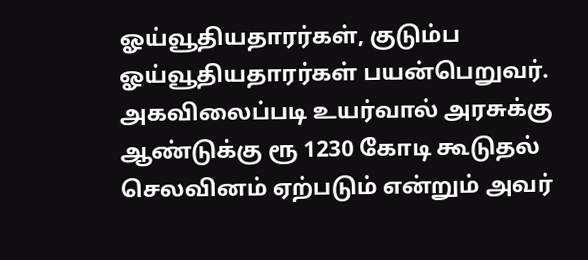ஓய்வூதியதாரர்கள், குடும்ப ஓய்வூதியதாரர்கள் பயன்பெறுவர். அகவிலைப்படி உயர்வால் அரசுக்கு ஆண்டுக்கு ரூ 1230 கோடி கூடுதல் செலவினம் ஏற்படும் என்றும் அவர்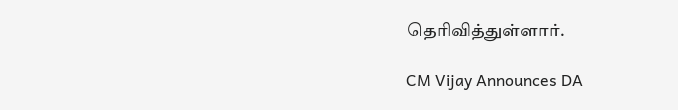தெரிவித்துள்ளார்.

CM Vijay Announces DA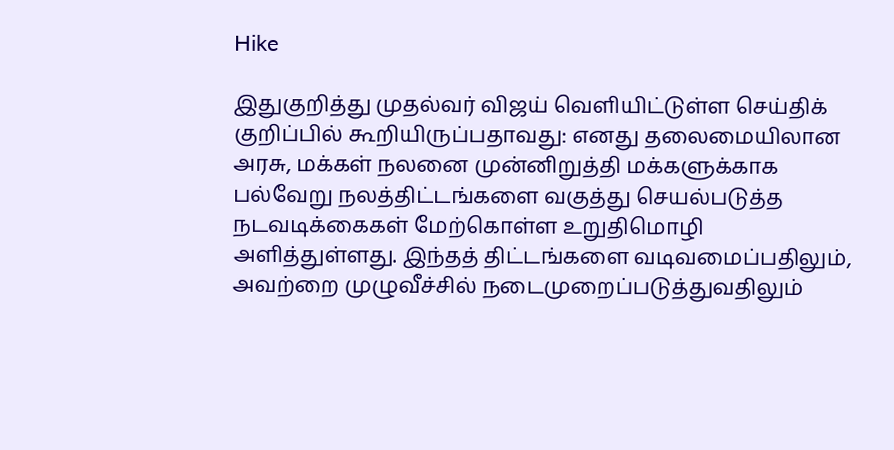Hike

இதுகுறித்து முதல்வர் விஜய் வெளியிட்டுள்ள செய்திக் குறிப்பில் கூறியிருப்பதாவது: எனது தலைமையிலான அரசு, மக்கள் நலனை முன்னிறுத்தி மக்களுக்காக பல்வேறு நலத்திட்டங்களை வகுத்து செயல்படுத்த நடவடிக்கைகள் மேற்கொள்ள உறுதிமொழி அளித்துள்ளது. இந்தத் திட்டங்களை வடிவமைப்பதிலும், அவற்றை முழுவீச்சில் நடைமுறைப்படுத்துவதிலும்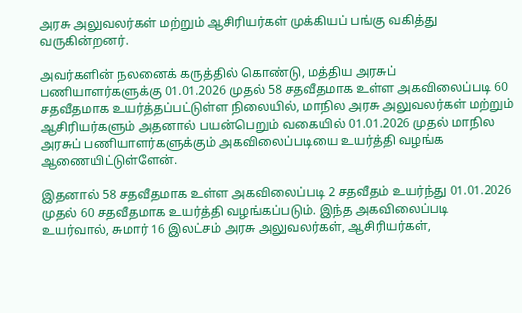அரசு அலுவலர்கள் மற்றும் ஆசிரியர்கள் முக்கியப் பங்கு வகித்து வருகின்றனர்.

அவர்களின் நலனைக் கருத்தில் கொண்டு, மத்திய அரசுப் பணியாளர்களுக்கு 01.01.2026 முதல் 58 சதவீதமாக உள்ள அகவிலைப்படி 60 சதவீதமாக உயர்த்தப்பட்டுள்ள நிலையில், மாநில அரசு அலுவலர்கள் மற்றும் ஆசிரியர்களும் அதனால் பயன்பெறும் வகையில் 01.01.2026 முதல் மாநில அரசுப் பணியாளர்களுக்கும் அகவிலைப்படியை உயர்த்தி வழங்க ஆணையிட்டுள்ளேன்.

இதனால் 58 சதவீதமாக உள்ள அகவிலைப்படி 2 சதவீதம் உயர்ந்து 01.01.2026 முதல் 60 சதவீதமாக உயர்த்தி வழங்கப்படும். இந்த அகவிலைப்படி உயர்வால், சுமார் 16 இலட்சம் அரசு அலுவலர்கள், ஆசிரியர்கள்,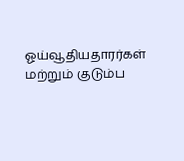ஓய்வூதியதாரர்கள் மற்றும் குடும்ப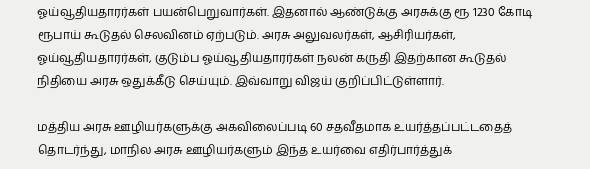ஓய்வூதியதாரர்கள் பயன்பெறுவார்கள். இதனால் ஆண்டுக்கு அரசுக்கு ரூ 1230 கோடி ரூபாய் கூடுதல் செலவினம் ஏற்படும். அரசு அலுவலர்கள், ஆசிரியர்கள், ஓய்வூதியதாரர்கள், குடும்ப ஓய்வூதியதாரர்கள் நலன் கருதி இதற்கான கூடுதல் நிதியை அரசு ஒதுக்கீடு செய்யும். இவ்வாறு விஜய் குறிப்பிட்டுள்ளார்.

மத்திய அரசு ஊழியர்களுக்கு அகவிலைப்படி 60 சதவீதமாக உயர்த்தப்பட்டதைத் தொடர்ந்து, மாநில அரசு ஊழியர்களும் இந்த உயர்வை எதிர்பார்த்துக்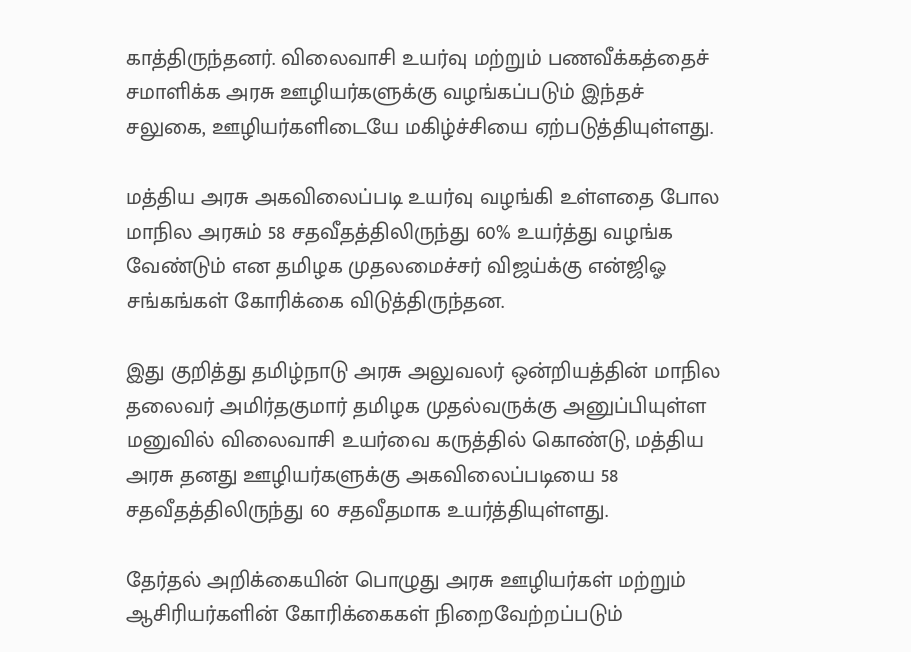காத்திருந்தனர். விலைவாசி உயர்வு மற்றும் பணவீக்கத்தைச் சமாளிக்க அரசு ஊழியர்களுக்கு வழங்கப்படும் இந்தச் சலுகை, ஊழியர்களிடையே மகிழ்ச்சியை ஏற்படுத்தியுள்ளது.

மத்திய அரசு அகவிலைப்படி உயர்வு வழங்கி உள்ளதை போல மாநில அரசும் 58 சதவீதத்திலிருந்து 60% உயர்த்து வழங்க வேண்டும் என தமிழக முதலமைச்சர் விஜய்க்கு என்ஜிஓ சங்கங்கள் கோரிக்கை விடுத்திருந்தன.

இது குறித்து தமிழ்நாடு அரசு அலுவலர் ஒன்றியத்தின் மாநில தலைவர் அமிர்தகுமார் தமிழக முதல்வருக்கு அனுப்பியுள்ள மனுவில் விலைவாசி உயர்வை கருத்தில் கொண்டு, மத்திய அரசு தனது ஊழியர்களுக்கு அகவிலைப்படியை 58 சதவீதத்திலிருந்து 60 சதவீதமாக உயர்த்தியுள்ளது.

தேர்தல் அறிக்கையின் பொழுது அரசு ஊழியர்கள் மற்றும் ஆசிரியர்களின் கோரிக்கைகள் நிறைவேற்றப்படும்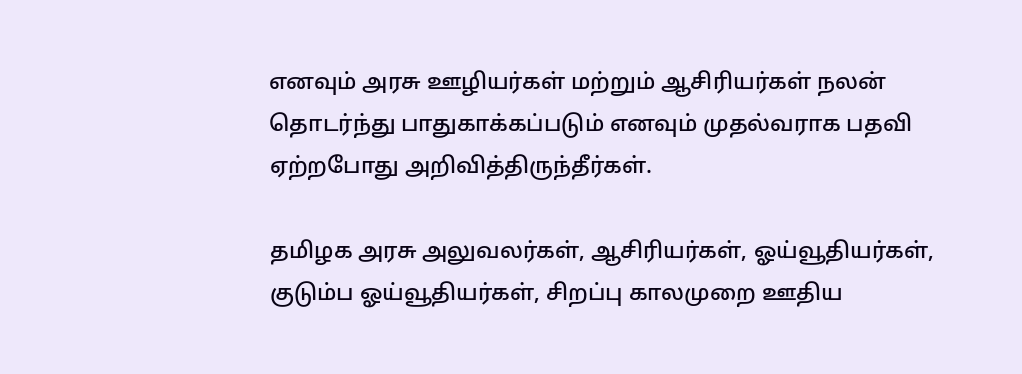எனவும் அரசு ஊழியர்கள் மற்றும் ஆசிரியர்கள் நலன் தொடர்ந்து பாதுகாக்கப்படும் எனவும் முதல்வராக பதவி ஏற்றபோது அறிவித்திருந்தீர்கள்.

தமிழக அரசு அலுவலர்கள், ஆசிரியர்கள், ஓய்வூதியர்கள், குடும்ப ஓய்வூதியர்கள், சிறப்பு காலமுறை ஊதிய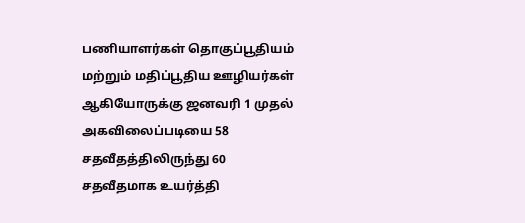பணியாளர்கள் தொகுப்பூதியம் மற்றும் மதிப்பூதிய ஊழியர்கள் ஆகியோருக்கு ஜனவரி 1 முதல் அகவிலைப்படியை 58 சதவீதத்திலிருந்து 60 சதவீதமாக உயர்த்தி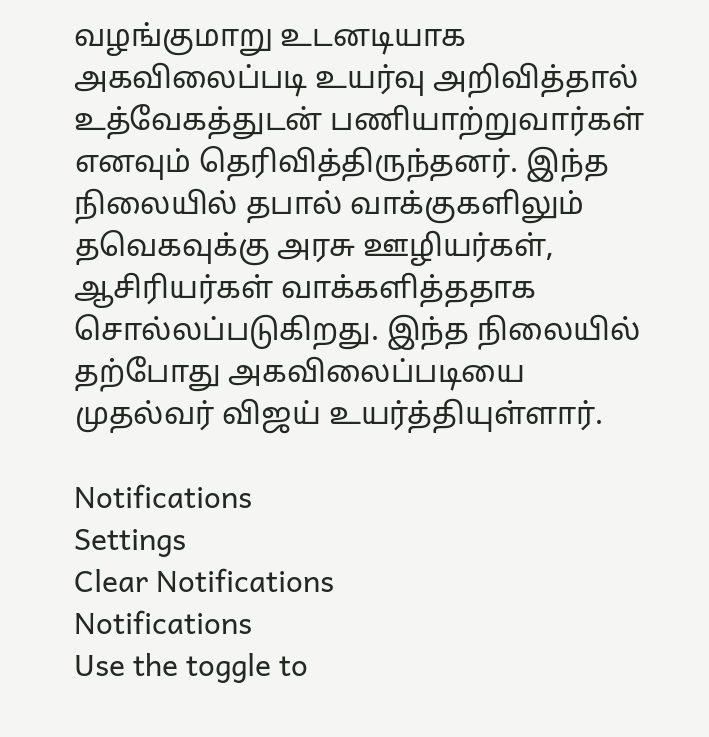வழங்குமாறு உடனடியாக அகவிலைப்படி உயர்வு அறிவித்தால் உத்வேகத்துடன் பணியாற்றுவார்கள் எனவும் தெரிவித்திருந்தனர். இந்த நிலையில் தபால் வாக்குகளிலும் தவெகவுக்கு அரசு ஊழியர்கள், ஆசிரியர்கள் வாக்களித்ததாக சொல்லப்படுகிறது. இந்த நிலையில் தற்போது அகவிலைப்படியை முதல்வர் விஜய் உயர்த்தியுள்ளார்.

Notifications
Settings
Clear Notifications
Notifications
Use the toggle to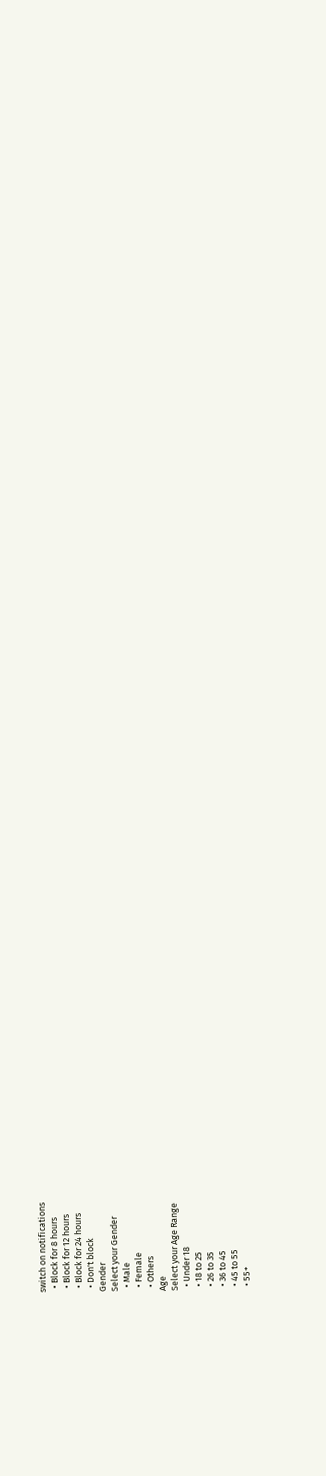switch on notifications
  • Block for 8 hours
  • Block for 12 hours
  • Block for 24 hours
  • Don't block
Gender
Select your Gender
  • Male
  • Female
  • Others
Age
Select your Age Range
  • Under 18
  • 18 to 25
  • 26 to 35
  • 36 to 45
  • 45 to 55
  • 55+